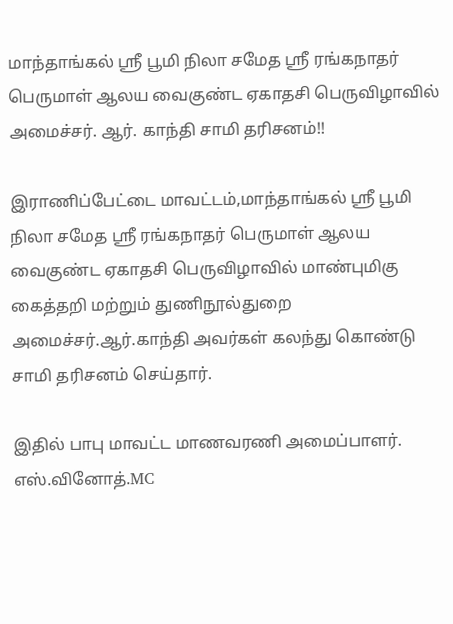மாந்தாங்கல் ஸ்ரீ பூமி நிலா சமேத ஶ்ரீ ரங்கநாதர் பெருமாள் ஆலய வைகுண்ட ஏகாதசி பெருவிழாவில் அமைச்சர். ஆர். காந்தி சாமி தரிசனம்!!

இராணிப்பேட்டை மாவட்டம்,மாந்தாங்கல் ஸ்ரீ பூமி நிலா சமேத ஶ்ரீ ரங்கநாதர் பெருமாள் ஆலய வைகுண்ட ஏகாதசி பெருவிழாவில் மாண்புமிகு கைத்தறி மற்றும் துணிநூல்துறை அமைச்சர்.ஆர்.காந்தி அவர்கள் கலந்து கொண்டு சாமி தரிசனம் செய்தார்.

இதில் பாபு மாவட்ட மாணவரணி அமைப்பாளர். எஸ்.வினோத்.MC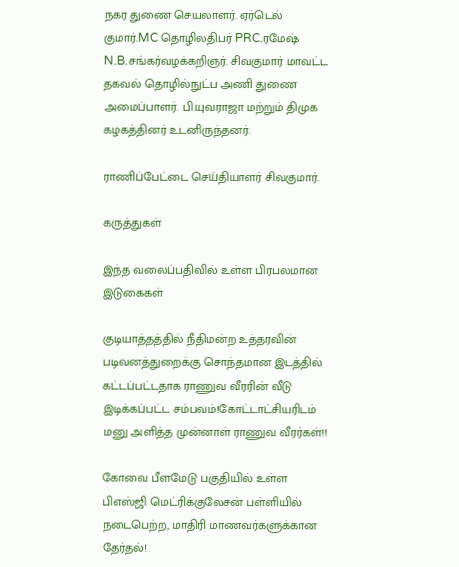நகர துணை செயலாளர். ஏர்டெல் குமார்.MC தொழிலதிபர் PRC.ரமேஷ் N.B.சங்கர்வழக்கறிஞர். சிவகுமார் மாவட்ட தகவல் தொழில்நுட்ப அணி துணை அமைப்பாளர். பி.யுவராஜா மற்றும் திமுக கழகத்தினர் உடனிருந்தனர்.

ராணிப்பேட்டை செய்தியாளர் சிவகுமார்.

கருத்துகள்

இந்த வலைப்பதிவில் உள்ள பிரபலமான இடுகைகள்

குடியாத்தத்தில் நீதிமன்ற உத்தரவின் படிவனத்துறைக்கு சொந்தமான இடத்தில் கட்டப்பட்டதாக ராணுவ வீரரின் வீடு இடிக்கப்பட்ட சம்பவம்!கோட்டாட்சியரிடம் மனு அளித்த முன்னாள் ராணுவ வீரர்கள்!!

கோவை பீளமேடு பகுதியில் உள்ள பிஎஸ்ஜி மெட்ரிக்குலேசன் பள்ளியில் நடைபெற்ற, மாதிரி மாணவர்களுக்கான தேர்தல்!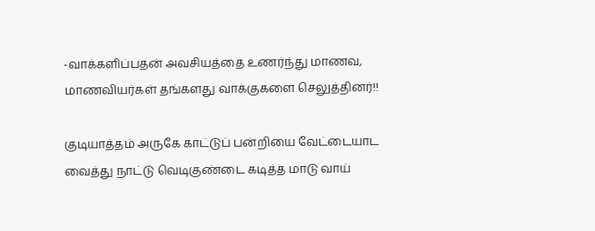-வாக்களிப்பதன் அவசியத்தை உணர்ந்து மாணவ, மாணவியர்கள் தங்களது வாக்குகளை செலுத்தினர்!!

குடியாத்தம் அருகே காட்டுப் பன்றியை வேட்டையாட வைத்து நாட்டு வெடிகுண்டை கடித்த மாடு வாய்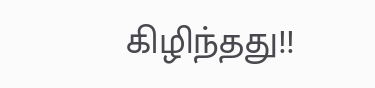கிழிந்தது!!